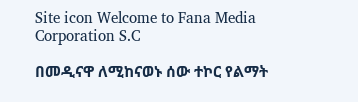Site icon Welcome to Fana Media Corporation S.C

በመዲናዋ ለሚከናወኑ ሰው ተኮር የልማት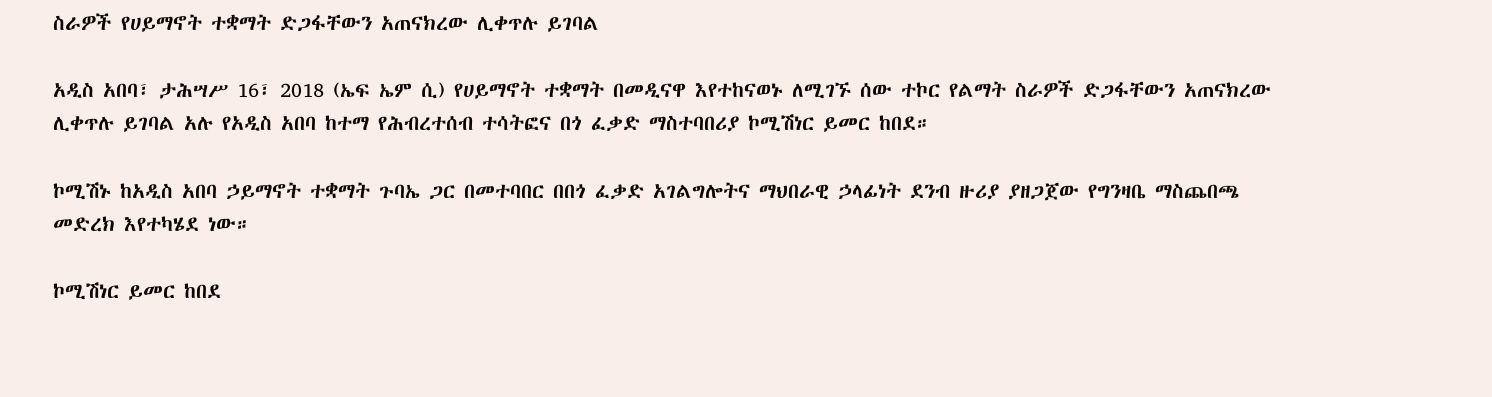ስራዎች የሀይማኖት ተቋማት ድጋፋቸውን አጠናክረው ሊቀጥሉ ይገባል

አዲስ አበባ፣ ታሕሣሥ 16፣ 2018 (ኤፍ ኤም ሲ) የሀይማኖት ተቋማት በመዲናዋ እየተከናወኑ ለሚገኙ ሰው ተኮር የልማት ስራዎች ድጋፋቸውን አጠናክረው ሊቀጥሉ ይገባል አሉ የአዲስ አበባ ከተማ የሕብረተሰብ ተሳትፎና በጎ ፈቃድ ማስተባበሪያ ኮሚሽነር ይመር ከበደ።

ኮሚሽኑ ከአዲስ አበባ ኃይማኖት ተቋማት ጉባኤ ጋር በመተባበር በበጎ ፈቃድ አገልግሎትና ማህበራዊ ኃላፊነት ደንብ ዙሪያ ያዘጋጀው የግንዛቤ ማስጨበጫ መድረክ እየተካሄደ ነው።

ኮሚሽነር ይመር ከበደ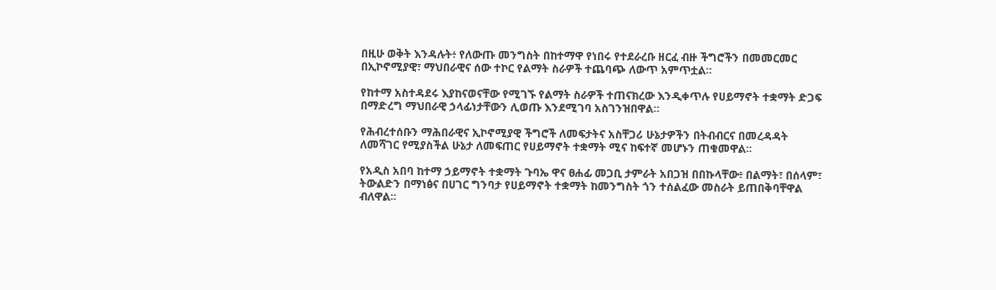በዚሁ ወቅት እንዳሉት፥ የለውጡ መንግስት በከተማዋ የነበሩ የተደራረቡ ዘርፈ ብዙ ችግሮችን በመመርመር በኢኮኖሚያዊ፣ ማህበራዊና ሰው ተኮር የልማት ስራዎች ተጨባጭ ለውጥ አምጥቷል።

የከተማ አስተዳደሩ እያከናወናቸው የሚገኙ የልማት ስራዎች ተጠናክረው እንዲቀጥሉ የሀይማኖት ተቋማት ድጋፍ በማድረግ ማህበራዊ ኃላፊነታቸውን ሊወጡ እንደሚገባ አስገንዝበዋል።

የሕብረተሰቡን ማሕበራዊና ኢኮኖሚያዊ ችግሮች ለመፍታትና አስቸጋሪ ሁኔታዎችን በትብብርና በመረዳዳት ለመሻገር የሚያስችል ሁኔታ ለመፍጠር የሀይማኖት ተቋማት ሚና ከፍተኛ መሆኑን ጠቁመዋል፡፡

የአዲስ አበባ ከተማ ኃይማኖት ተቋማት ጉባኤ ዋና ፀሐፊ መጋቢ ታምራት አበጋዝ በበኩላቸው፥ በልማት፣ በሰላም፣ ትውልድን በማነፅና በሀገር ግንባታ የሀይማኖት ተቋማት ከመንግስት ጎን ተሰልፈው መስራት ይጠበቅባቸዋል ብለዋል፡፡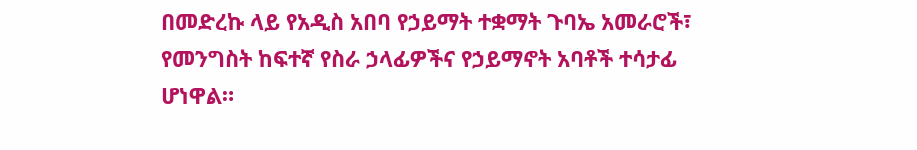በመድረኩ ላይ የአዲስ አበባ የኃይማት ተቋማት ጉባኤ አመራሮች፣ የመንግስት ከፍተኛ የስራ ኃላፊዎችና የኃይማኖት አባቶች ተሳታፊ ሆነዋል።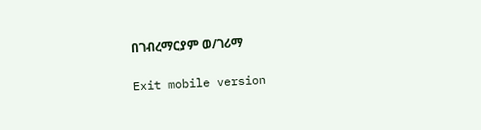በገብረማርያም ወ/ገሪማ

Exit mobile version